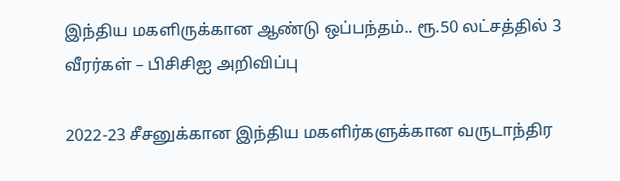இந்திய மகளிருக்கான ஆண்டு ஒப்பந்தம்.. ரூ.50 லட்சத்தில் 3 வீரர்கள் – பிசிசிஐ அறிவிப்பு

2022-23 சீசனுக்கான இந்திய மகளிர்களுக்கான வருடாந்திர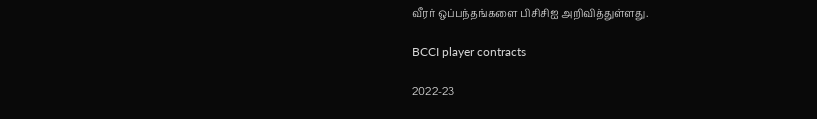வீரர் ஒப்பந்தங்களை பிசிசிஐ அறிவித்துள்ளது.

BCCI player contracts

2022-23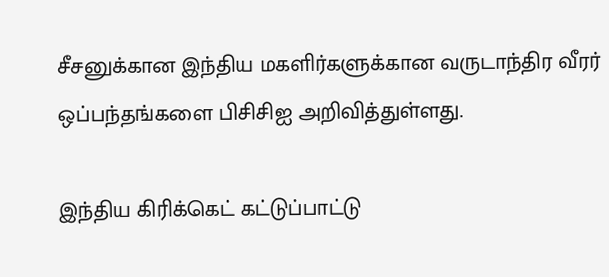சீசனுக்கான இந்திய மகளிர்களுக்கான வருடாந்திர வீரர் ஒப்பந்தங்களை பிசிசிஐ அறிவித்துள்ளது.

இந்திய கிரிக்கெட் கட்டுப்பாட்டு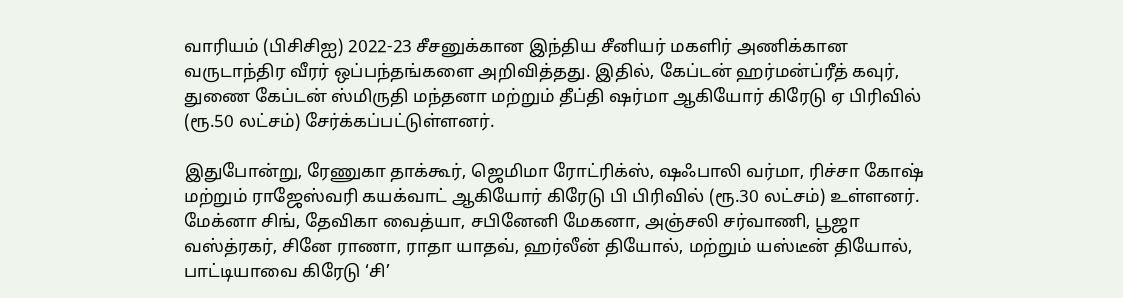வாரியம் (பிசிசிஐ) 2022-23 சீசனுக்கான இந்திய சீனியர் மகளிர் அணிக்கான வருடாந்திர வீரர் ஒப்பந்தங்களை அறிவித்தது. இதில், கேப்டன் ஹர்மன்ப்ரீத் கவுர், துணை கேப்டன் ஸ்மிருதி மந்தனா மற்றும் தீப்தி ஷர்மா ஆகியோர் கிரேடு ஏ பிரிவில் (ரூ.50 லட்சம்) சேர்க்கப்பட்டுள்ளனர்.

இதுபோன்று, ரேணுகா தாக்கூர், ஜெமிமா ரோட்ரிக்ஸ், ஷஃபாலி வர்மா, ரிச்சா கோஷ் மற்றும் ராஜேஸ்வரி கயக்வாட் ஆகியோர் கிரேடு பி பிரிவில் (ரூ.30 லட்சம்) உள்ளனர். மேக்னா சிங், தேவிகா வைத்யா, சபினேனி மேகனா, அஞ்சலி சர்வாணி, பூஜா வஸ்த்ரகர், சினே ராணா, ராதா யாதவ், ஹர்லீன் தியோல், மற்றும் யஸ்டீன் தியோல், பாட்டியாவை கிரேடு ‘சி’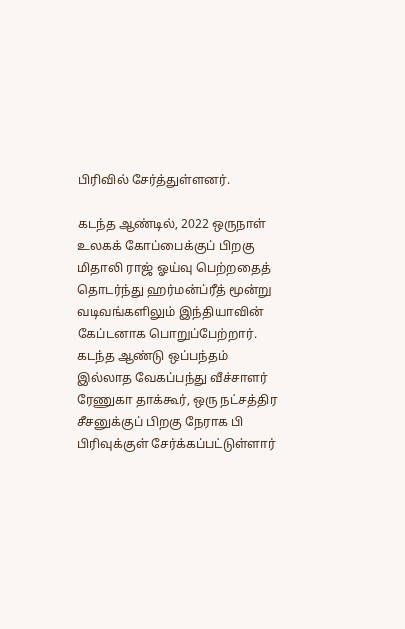பிரிவில் சேர்த்துள்ளனர்.

கடந்த ஆண்டில், 2022 ஒருநாள் உலகக் கோப்பைக்குப் பிறகு மிதாலி ராஜ் ஓய்வு பெற்றதைத் தொடர்ந்து ஹர்மன்ப்ரீத் மூன்று வடிவங்களிலும் இந்தியாவின் கேப்டனாக பொறுப்பேற்றார். கடந்த ஆண்டு ஒப்பந்தம் இல்லாத வேகப்பந்து வீச்சாளர் ரேணுகா தாக்கூர், ஒரு நட்சத்திர சீசனுக்குப் பிறகு நேராக பி பிரிவுக்குள் சேர்க்கப்பட்டுள்ளார்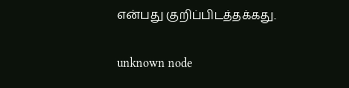என்பது குறிப்பிடத்தக்கது.

unknown node